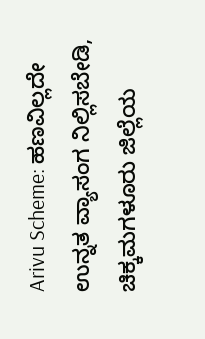Arivu Scheme: ಹಣವಿಲ್ಲದೇ ಉನ್ನತ ವ್ಯಾಸಂಗ ನಿಲ್ಲಿಸಬೇಡಿ, ಚಿಕ್ಕಮಗಳೂರು ಜಿಲ್ಲೆಯ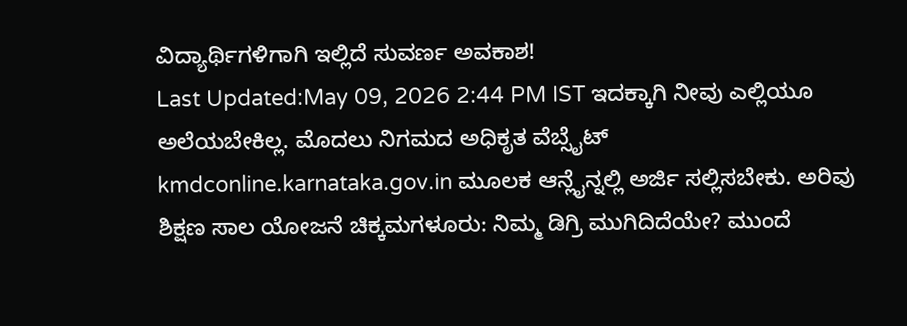ವಿದ್ಯಾರ್ಥಿಗಳಿಗಾಗಿ ಇಲ್ಲಿದೆ ಸುವರ್ಣ ಅವಕಾಶ!
Last Updated:May 09, 2026 2:44 PM IST ಇದಕ್ಕಾಗಿ ನೀವು ಎಲ್ಲಿಯೂ ಅಲೆಯಬೇಕಿಲ್ಲ. ಮೊದಲು ನಿಗಮದ ಅಧಿಕೃತ ವೆಬ್ಸೈಟ್ kmdconline.karnataka.gov.in ಮೂಲಕ ಆನ್ಲೈನ್ನಲ್ಲಿ ಅರ್ಜಿ ಸಲ್ಲಿಸಬೇಕು. ಅರಿವು ಶಿಕ್ಷಣ ಸಾಲ ಯೋಜನೆ ಚಿಕ್ಕಮಗಳೂರು: ನಿಮ್ಮ ಡಿಗ್ರಿ ಮುಗಿದಿದೆಯೇ? ಮುಂದೆ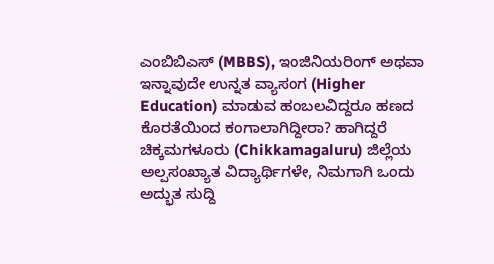ಎಂಬಿಬಿಎಸ್ (MBBS), ಇಂಜಿನಿಯರಿಂಗ್ ಅಥವಾ ಇನ್ನಾವುದೇ ಉನ್ನತ ವ್ಯಾಸಂಗ (Higher Education) ಮಾಡುವ ಹಂಬಲವಿದ್ದರೂ ಹಣದ ಕೊರತೆಯಿಂದ ಕಂಗಾಲಾಗಿದ್ದೀರಾ? ಹಾಗಿದ್ದರೆ ಚಿಕ್ಕಮಗಳೂರು (Chikkamagaluru) ಜಿಲ್ಲೆಯ ಅಲ್ಪಸಂಖ್ಯಾತ ವಿದ್ಯಾರ್ಥಿಗಳೇ, ನಿಮಗಾಗಿ ಒಂದು ಅದ್ಭುತ ಸುದ್ದಿ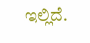ಇಲ್ಲಿದೆ.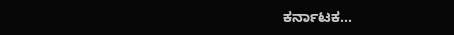ಕರ್ನಾಟಕ…